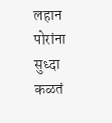लहान पोरांना सुध्दा कळतं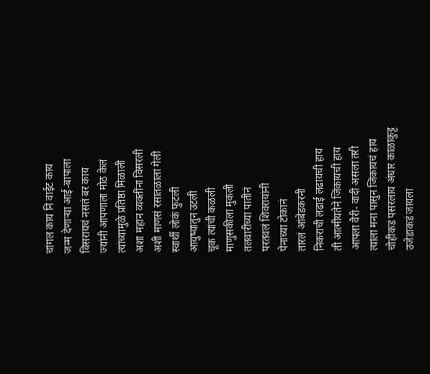चांगल काय नि वाईट काय
जन्म देणाऱ्या आई-बापाला
विसरायचं नसतं बर काय
ज्यांनी आपणाला मोठ केलं
त्यांच्यामुळे प्रतिष्ठा मिळाली
अशा महान व्यक्तींना विसरली
अशी माणसं रसातळाला गेली
स्वार्थी लोकं फुटली
आयुष्यातुन उटली
चूक त्यांची कळली
माणुसकीला मुकली
तलवारीच्या पातीनं
परतवलं शिवरायांनी
पेनाच्या टोकानं
तारलं आंबेडकरनी
निकराची लढाई लढायची हाय
ती आत्मीयतेने जिंकायची हाय
आपला वैरी- वादी असला तरी
त्याला मना पासुन जिंकायचं हाय
चोहीकडं पसरलाय अंधार काळाकुट्ट
उजेडाकडं जायला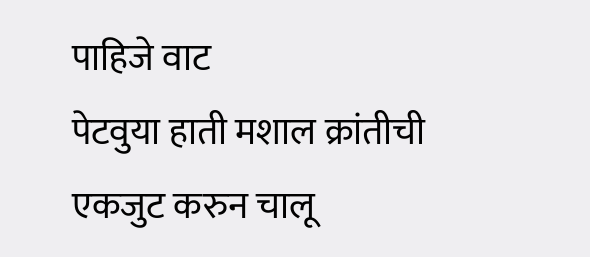पाहिजे वाट
पेटवुया हाती मशाल क्रांतीची
एकजुट करुन चालू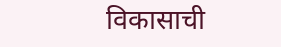विकासाची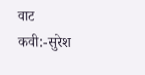वाट
कवी:-सुरेश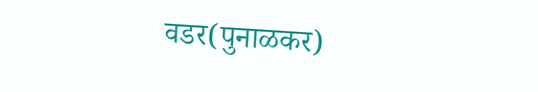वडर(पुनाळकर)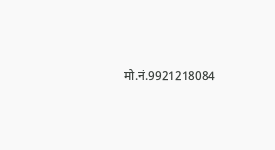मो.नं.9921218084